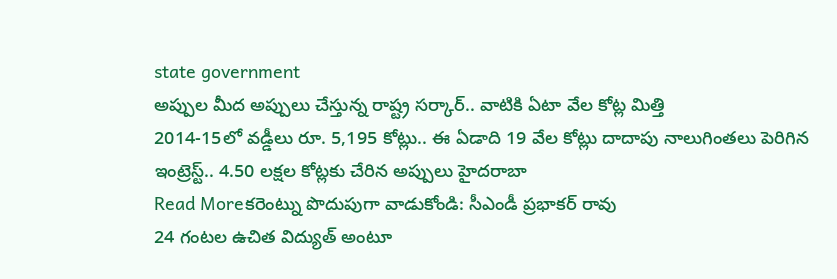state government
అప్పుల మీద అప్పులు చేస్తున్న రాష్ట్ర సర్కార్.. వాటికి ఏటా వేల కోట్ల మిత్తి
2014-15లో వడ్డీలు రూ. 5,195 కోట్లు.. ఈ ఏడాది 19 వేల కోట్లు దాదాపు నాలుగింతలు పెరిగిన ఇంట్రెస్ట్.. 4.50 లక్షల కోట్లకు చేరిన అప్పులు హైదరాబా
Read Moreకరెంట్ను పొదుపుగా వాడుకోండి: సీఎండీ ప్రభాకర్ రావు
24 గంటల ఉచిత విద్యుత్ అంటూ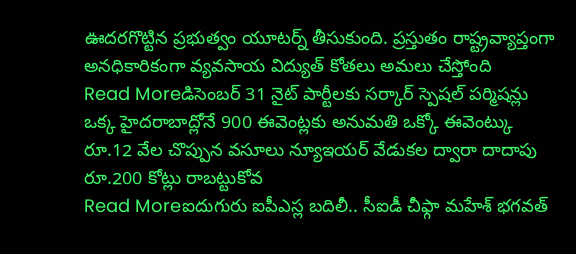ఊదరగొట్టిన ప్రభుత్వం యూటర్న్ తీసుకుంది. ప్రస్తుతం రాష్ట్రవ్యాప్తంగా అనధికారికంగా వ్యవసాయ విద్యుత్ కోతలు అమలు చేస్తోంది
Read Moreడిసెంబర్ 31 నైట్ పార్టీలకు సర్కార్ స్పెషల్ పర్మిషన్లు
ఒక్క హైదరాబాద్లోనే 900 ఈవెంట్లకు అనుమతి ఒక్కో ఈవెంట్కు రూ.12 వేల చొప్పున వసూలు న్యూఇయర్ వేడుకల ద్వారా దాదాపు రూ.200 కోట్లు రాబట్టుకోవ
Read Moreఐదుగురు ఐపీఎస్ల బదిలీ.. సీఐడీ చీఫ్గా మహేశ్ భగవత్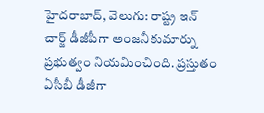హైదరాబాద్, వెలుగు: రాష్ట్ర ఇన్ చార్జ్ డీజీపీగా అంజనీకుమార్ను ప్రభుత్వం నియమించింది. ప్రస్తుతం ఏసీబీ డీజీగా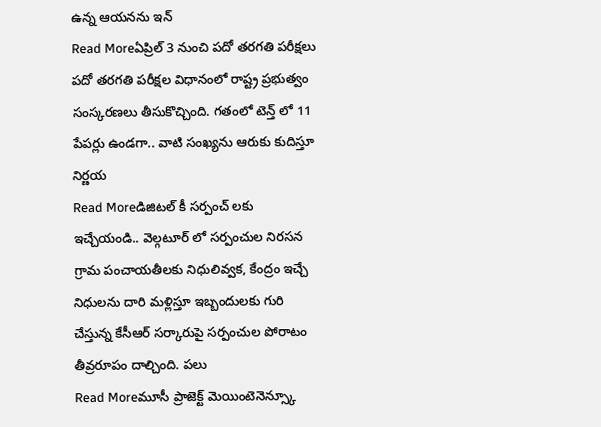ఉన్న ఆయనను ఇన్
Read Moreఏప్రిల్ 3 నుంచి పదో తరగతి పరీక్షలు
పదో తరగతి పరీక్షల విధానంలో రాష్ట్ర ప్రభుత్వం సంస్కరణలు తీసుకొచ్చింది. గతంలో టెన్త్ లో 11 పేపర్లు ఉండగా.. వాటి సంఖ్యను ఆరుకు కుదిస్తూ నిర్ణయ
Read Moreడిజిటల్ కీ సర్పంచ్ లకు ఇచ్చేయండి.. వెల్గటూర్ లో సర్పంచుల నిరసన
గ్రామ పంచాయతీలకు నిధులివ్వక, కేంద్రం ఇచ్చే నిధులను దారి మళ్లిస్తూ ఇబ్బందులకు గురి చేస్తున్న కేసీఆర్ సర్కారుపై సర్పంచుల పోరాటం తీవ్రరూపం దాల్చింది. పలు
Read Moreమూసీ ప్రాజెక్ట్ మెయింటెనెన్స్కూ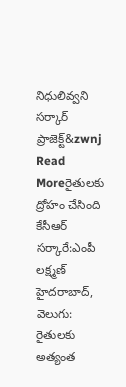నిధులివ్వని సర్కార్
ప్రాజెక్ట్&zwnj
Read Moreరైతులకు ద్రోహం చేసింది కేసీఆర్ సర్కారే:ఎంపీ లక్ష్మణ్
హైదరాబాద్, వెలుగు: రైతులకు అత్యంత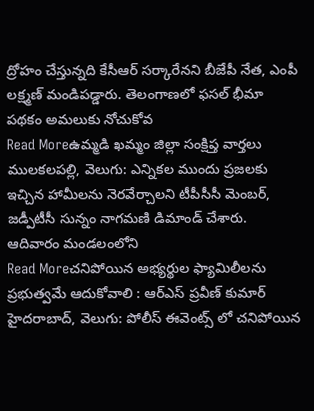ద్రోహం చేస్తున్నది కేసీఆర్ సర్కారేనని బీజేపీ నేత, ఎంపీ లక్ష్మణ్ మండిపడ్డారు. తెలంగాణలో ఫసల్ భీమా పథకం అమలుకు నోచుకోవ
Read Moreఉమ్మడి ఖమ్మం జిల్లా సంక్షిప్త వార్తలు
ములకలపల్లి, వెలుగు: ఎన్నికల ముందు ప్రజలకు ఇచ్చిన హామీలను నెరవేర్చాలని టీపీసీసీ మెంబర్, జడ్పీటీసీ సున్నం నాగమణి డిమాండ్ చేశారు. ఆదివారం మండలంలోని
Read Moreచనిపోయిన అభ్యర్థుల ఫ్యామిలీలను ప్రభుత్వమే ఆదుకోవాలి : ఆర్ఎస్ ప్రవీణ్ కుమార్
హైదరాబాద్, వెలుగు: పోలీస్ ఈవెంట్స్ లో చనిపోయిన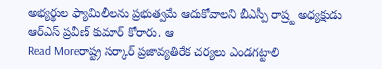అభ్యర్థుల ఫ్యామిలీలను ప్రభుత్వమే ఆదుకోవాలని బీఎస్పీ రాష్ర్ట అధ్యక్షుడు ఆర్ఎస్ ప్రవీణ్ కుమార్ కోరారు. ఆ
Read Moreరాష్ట్ర సర్కార్ ప్రజావ్యతిరేక చర్యలు ఎండగట్టాలి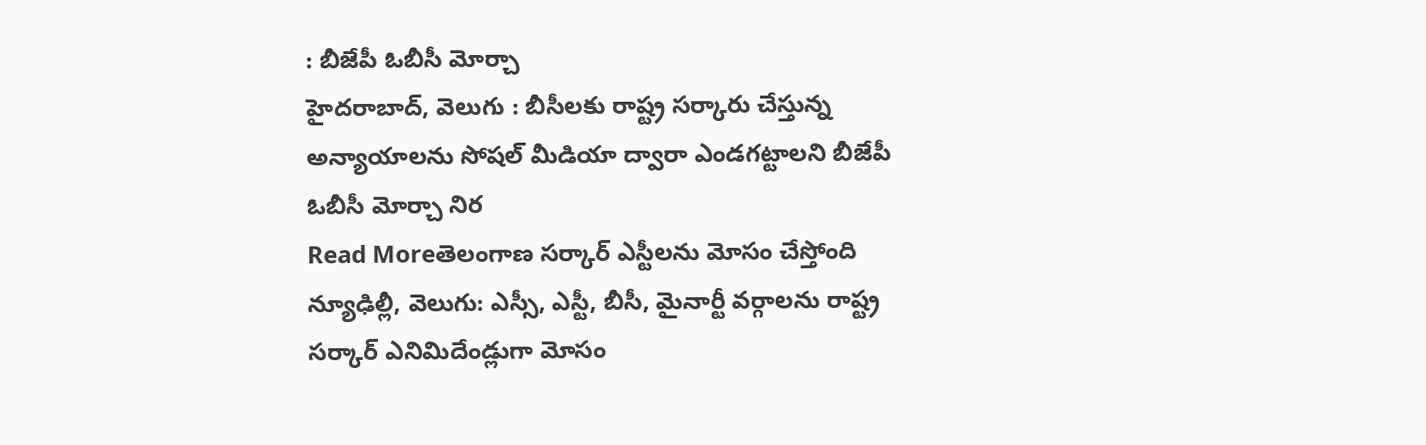: బీజేపీ ఓబీసీ మోర్చా
హైదరాబాద్, వెలుగు : బీసీలకు రాష్ట్ర సర్కారు చేస్తున్న అన్యాయాలను సోషల్ మీడియా ద్వారా ఎండగట్టాలని బీజేపీ ఓబీసీ మోర్చా నిర
Read Moreతెలంగాణ సర్కార్ ఎస్టీలను మోసం చేస్తోంది
న్యూఢిల్లీ, వెలుగు: ఎస్సీ, ఎస్టీ, బీసీ, మైనార్టీ వర్గాలను రాష్ట్ర సర్కార్ ఎనిమిదేండ్లుగా మోసం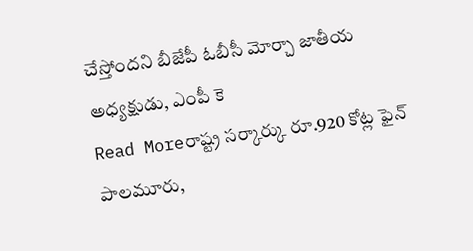చేస్తోందని బీజేపీ ఓబీసీ మోర్చా జాతీయ అధ్యక్షుడు, ఎంపీ కె
Read Moreరాష్ట్ర సర్కార్కు రూ.920 కోట్ల ఫైన్
పాలమూరు,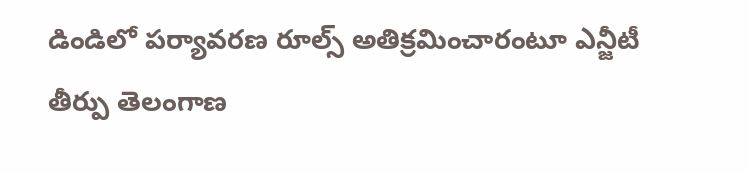డిండిలో పర్యావరణ రూల్స్ అతిక్రమించారంటూ ఎన్జీటీ తీర్పు తెలంగాణ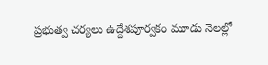ప్రభుత్వ చర్యలు ఉద్దేశపూర్వకం మూడు నెలల్లో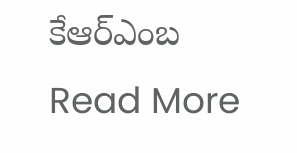కేఆర్ఎంబ
Read More